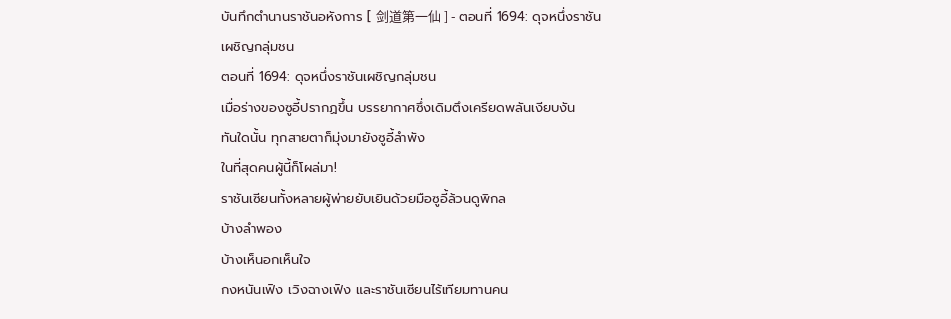บันทึกตำนานราชันอหังการ [ 剑道第一仙 ] - ตอนที่ 1694: ดุจหนึ่งราชันเผชิญกลุ่มชน
ตอนที่ 1694: ดุจหนึ่งราชันเผชิญกลุ่มชน
เมื่อร่างของซูอี้ปรากฏขึ้น บรรยากาศซึ่งเดิมตึงเครียดพลันเงียบงัน
ทันใดนั้น ทุกสายตาก็มุ่งมายังซูอี้ลำพัง
ในที่สุดคนผู้นี้ก็โผล่มา!
ราชันเซียนทั้งหลายผู้พ่ายยับเยินด้วยมือซูอี้ล้วนดูพิกล
บ้างลำพอง
บ้างเห็นอกเห็นใจ
กงหนันเฟิง เวิงฉางเฟิง และราชันเซียนไร้เทียมทานคน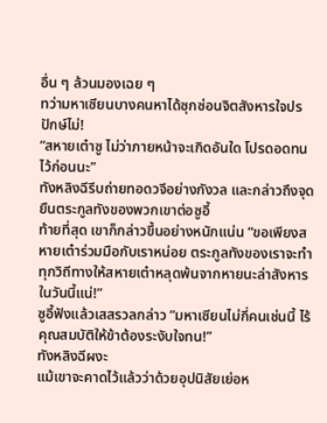อื่น ๆ ล้วนมองเฉย ๆ
ทว่ามหาเซียนบางคนหาได้ซุกซ่อนจิตสังหารใจปรปักษ์ไม่!
“สหายเต๋าซู ไม่ว่าภายหน้าจะเกิดอันใด โปรดอดทนไว้ก่อนนะ”
ทังหลิงฉีรีบถ่ายทอดวจีอย่างกังวล และกล่าวถึงจุดยืนตระกูลทังของพวกเขาต่อซูอี้
ท้ายที่สุด เขาก็กล่าวขึ้นอย่างหนักแน่น “ขอเพียงสหายเต๋าร่วมมือกับเราหน่อย ตระกูลทังของเราจะทำทุกวิถีทางให้สหายเต๋าหลุดพ้นจากหายนะล่าสังหารในวันนี้แน่!”
ซูอี้ฟังแล้วเสสรวลกล่าว “มหาเซียนไม่กี่คนเช่นนี้ ไร้คุณสมบัติให้ข้าต้องระงับใจทน!”
ทังหลิงฉีผงะ
แม้เขาจะคาดไว้แล้วว่าด้วยอุปนิสัยเย่อห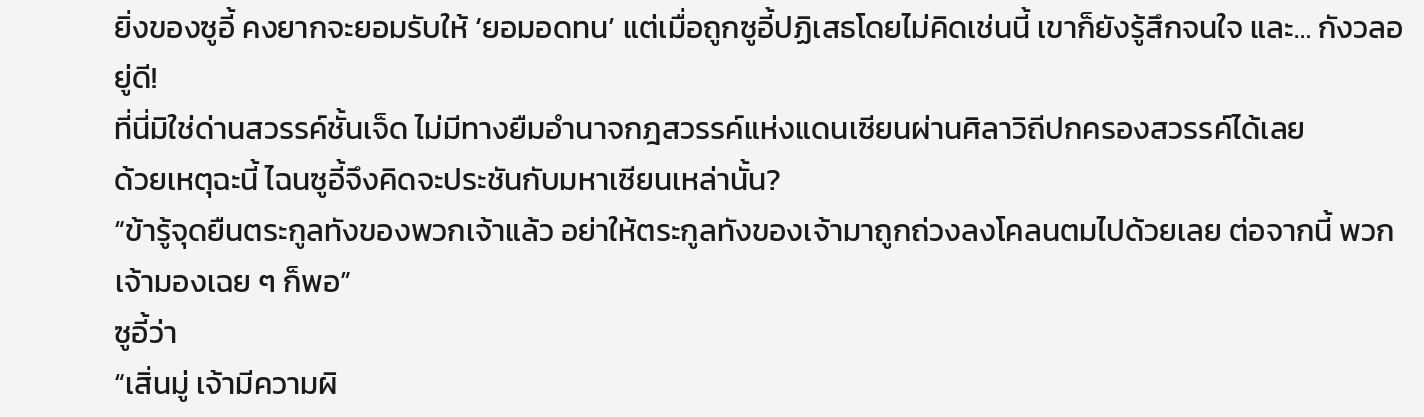ยิ่งของซูอี้ คงยากจะยอมรับให้ ‘ยอมอดทน’ แต่เมื่อถูกซูอี้ปฏิเสธโดยไม่คิดเช่นนี้ เขาก็ยังรู้สึกจนใจ และ… กังวลอยู่ดี!
ที่นี่มิใช่ด่านสวรรค์ชั้นเจ็ด ไม่มีทางยืมอำนาจกฎสวรรค์แห่งแดนเซียนผ่านศิลาวิถีปกครองสวรรค์ได้เลย
ด้วยเหตุฉะนี้ ไฉนซูอี้จึงคิดจะประชันกับมหาเซียนเหล่านั้น?
“ข้ารู้จุดยืนตระกูลทังของพวกเจ้าแล้ว อย่าให้ตระกูลทังของเจ้ามาถูกถ่วงลงโคลนตมไปด้วยเลย ต่อจากนี้ พวกเจ้ามองเฉย ๆ ก็พอ”
ซูอี้ว่า
“เสิ่นมู่ เจ้ามีความผิ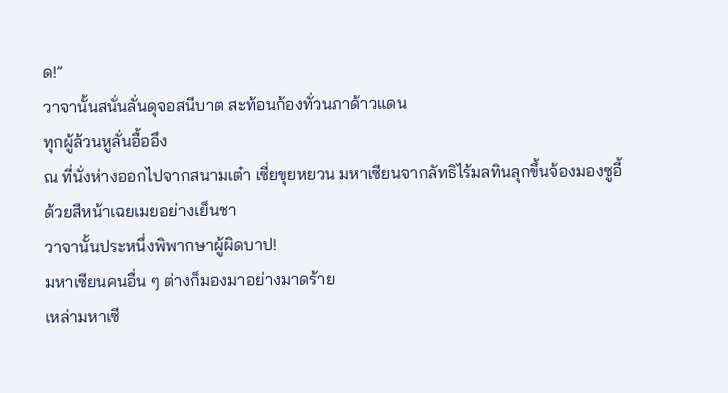ด!”
วาจานั้นสนั่นลั่นดุจอสนีบาต สะท้อนก้องทั่วนภาด้าวแดน
ทุกผู้ล้วนหูลั่นอื้ออึง
ณ ที่นั่งห่างออกไปจากสนามเต๋า เซี่ยขุยหยวน มหาเซียนจากลัทธิไร้มลทินลุกขึ้นจ้องมองซูอี้ด้วยสีหน้าเฉยเมยอย่างเย็นชา
วาจานั้นประหนึ่งพิพากษาผู้ผิดบาป!
มหาเซียนคนอื่น ๆ ต่างก็มองมาอย่างมาดร้าย
เหล่ามหาเซี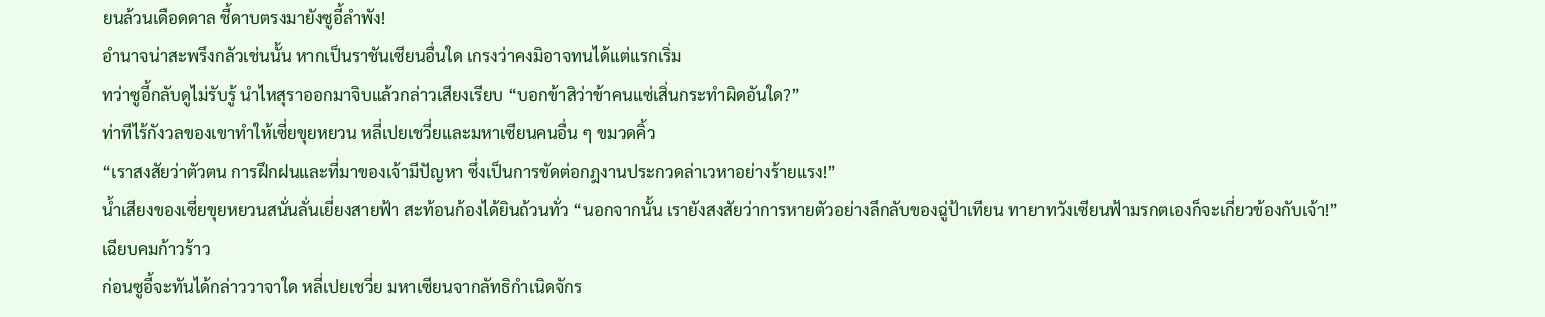ยนล้วนเดือดดาล ชี้ดาบตรงมายังซูอี้ลำพัง!
อำนาจน่าสะพรึงกลัวเช่นนั้น หากเป็นราชันเซียนอื่นใด เกรงว่าคงมิอาจทนได้แต่แรกเริ่ม
ทว่าซูอี้กลับดูไม่รับรู้ นำไหสุราออกมาจิบแล้วกล่าวเสียงเรียบ “บอกข้าสิว่าข้าคนแซ่เสิ่นกระทำผิดอันใด?”
ท่าทีไร้กังวลของเขาทำให้เซี่ยขุยหยวน หลี่เปยเชวี่ยและมหาเซียนคนอื่น ๆ ขมวดคิ้ว
“เราสงสัยว่าตัวตน การฝึกฝนและที่มาของเจ้ามีปัญหา ซึ่งเป็นการขัดต่อกฎงานประกวดล่าเวหาอย่างร้ายแรง!”
น้ำเสียงของเซี่ยขุยหยวนสนั่นลั่นเยี่ยงสายฟ้า สะท้อนก้องได้ยินถ้วนทั่ว “นอกจากนั้น เรายังสงสัยว่าการหายตัวอย่างลึกลับของฉู่ป้าเทียน ทายาทวังเซียนฟ้ามรกตเองก็จะเกี่ยวข้องกับเจ้า!”
เฉียบคมก้าวร้าว
ก่อนซูอี้จะทันได้กล่าววาจาใด หลี่เปยเชวี่ย มหาเซียนจากลัทธิกำเนิดจักร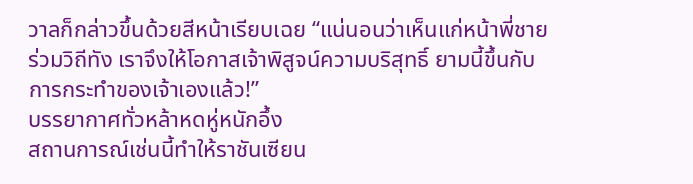วาลก็กล่าวขึ้นด้วยสีหน้าเรียบเฉย “แน่นอนว่าเห็นแก่หน้าพี่ชายร่วมวิถีทัง เราจึงให้โอกาสเจ้าพิสูจน์ความบริสุทธิ์ ยามนี้ขึ้นกับการกระทำของเจ้าเองแล้ว!”
บรรยากาศทั่วหล้าหดหู่หนักอึ้ง
สถานการณ์เช่นนี้ทำให้ราชันเซียน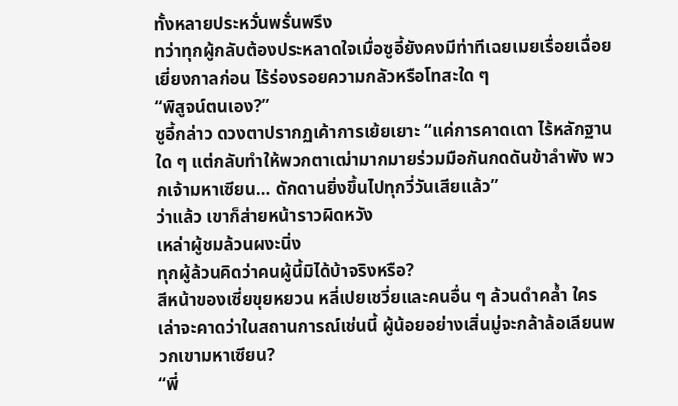ทั้งหลายประหวั่นพรั่นพรึง
ทว่าทุกผู้กลับต้องประหลาดใจเมื่อซูอี้ยังคงมีท่าทีเฉยเมยเรื่อยเฉื่อยเยี่ยงกาลก่อน ไร้ร่องรอยความกลัวหรือโทสะใด ๆ
“พิสูจน์ตนเอง?”
ซูอี้กล่าว ดวงตาปรากฏเค้าการเย้ยเยาะ “แค่การคาดเดา ไร้หลักฐานใด ๆ แต่กลับทำให้พวกตาเฒ่ามากมายร่วมมือกันกดดันข้าลำพัง พวกเจ้ามหาเซียน… ดักดานยิ่งขึ้นไปทุกวี่วันเสียแล้ว”
ว่าแล้ว เขาก็ส่ายหน้าราวผิดหวัง
เหล่าผู้ชมล้วนผงะนิ่ง
ทุกผู้ล้วนคิดว่าคนผู้นี้มิได้บ้าจริงหรือ?
สีหน้าของเซี่ยขุยหยวน หลี่เปยเชวี่ยและคนอื่น ๆ ล้วนดำคล้ำ ใครเล่าจะคาดว่าในสถานการณ์เช่นนี้ ผู้น้อยอย่างเสิ่นมู่จะกล้าล้อเลียนพวกเขามหาเซียน?
“พี่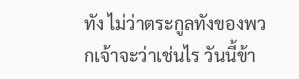ทัง ไม่ว่าตระกูลทังของพวกเจ้าจะว่าเช่นไร วันนี้ข้า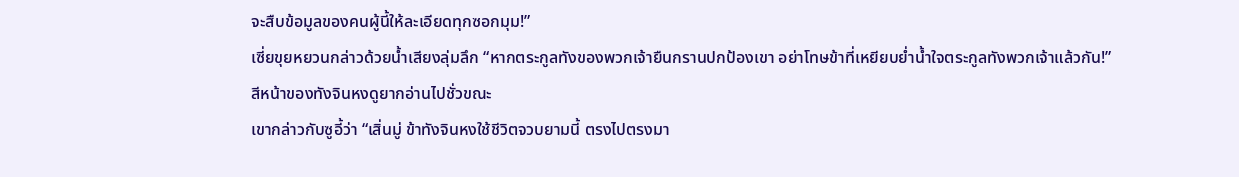จะสืบข้อมูลของคนผู้นี้ให้ละเอียดทุกซอกมุม!”
เซี่ยขุยหยวนกล่าวด้วยน้ำเสียงลุ่มลึก “หากตระกูลทังของพวกเจ้ายืนกรานปกป้องเขา อย่าโทษข้าที่เหยียบย่ำน้ำใจตระกูลทังพวกเจ้าแล้วกัน!”
สีหน้าของทังจินหงดูยากอ่านไปชั่วขณะ
เขากล่าวกับซูอี้ว่า “เสิ่นมู่ ข้าทังจินหงใช้ชีวิตจวบยามนี้ ตรงไปตรงมา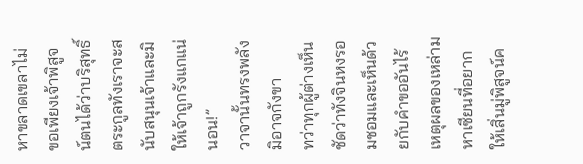หาขลาดเขลาไม่ ขอเพียงเจ้าพิสูจน์ตนได้ว่าบริสุทธิ์ ตระกูลทังเราจะสนับสนุนเจ้าและมิให้เจ้าถูกรังแกแน่นอน!”
วาจานั้นทรงพลังมิอาจกังขา
ทว่าทุกผู้ต่างเห็นชัดว่าทังจินหงรอมชอมและเห็นด้วยกับคำขออันไร้เหตุผลของเหล่ามหาเซียนที่อยากให้เสิ่นมู่พิสูจน์ค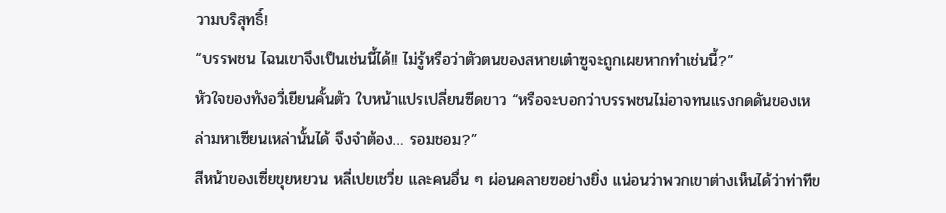วามบริสุทธิ์!
“บรรพชน ไฉนเขาจึงเป็นเช่นนี้ได้!! ไม่รู้หรือว่าตัวตนของสหายเต๋าซูจะถูกเผยหากทำเช่นนี้?”
หัวใจของทังอวี่เยียนคั้นตัว ใบหน้าแปรเปลี่ยนซีดขาว “หรือจะบอกว่าบรรพชนไม่อาจทนแรงกดดันของเหล่ามหาเซียนเหล่านั้นได้ จึงจำต้อง… รอมชอม?”
สีหน้าของเซี่ยขุยหยวน หลี่เปยเชวี่ย และคนอื่น ๆ ผ่อนคลายฃอย่างยิ่ง แน่อนว่าพวกเขาต่างเห็นได้ว่าท่าทีข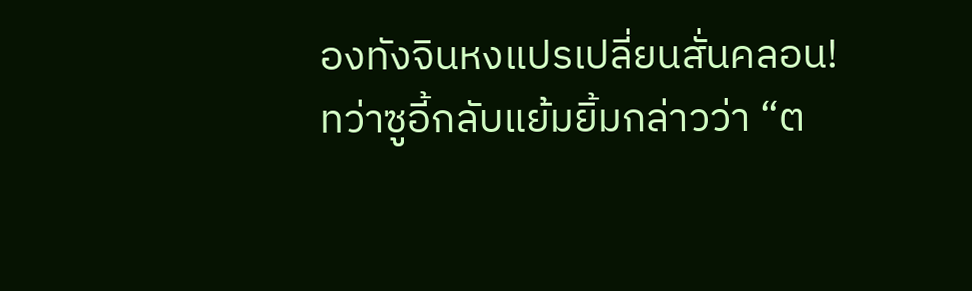องทังจินหงแปรเปลี่ยนสั่นคลอน!
ทว่าซูอี้กลับแย้มยิ้มกล่าวว่า “ต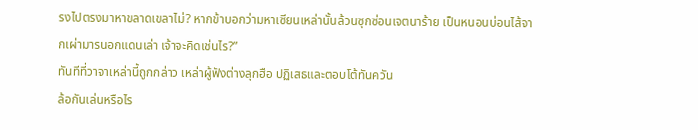รงไปตรงมาหาขลาดเขลาไม่? หากข้าบอกว่ามหาเซียนเหล่านั้นล้วนซุกซ่อนเจตนาร้าย เป็นหนอนบ่อนไส้จากเผ่ามารนอกแดนเล่า เจ้าจะคิดเช่นไร?”
ทันทีที่วาจาเหล่านี้ถูกกล่าว เหล่าผู้ฟังต่างลุกฮือ ปฏิเสธและตอบโต้ทันควัน
ล้อกันเล่นหรือไร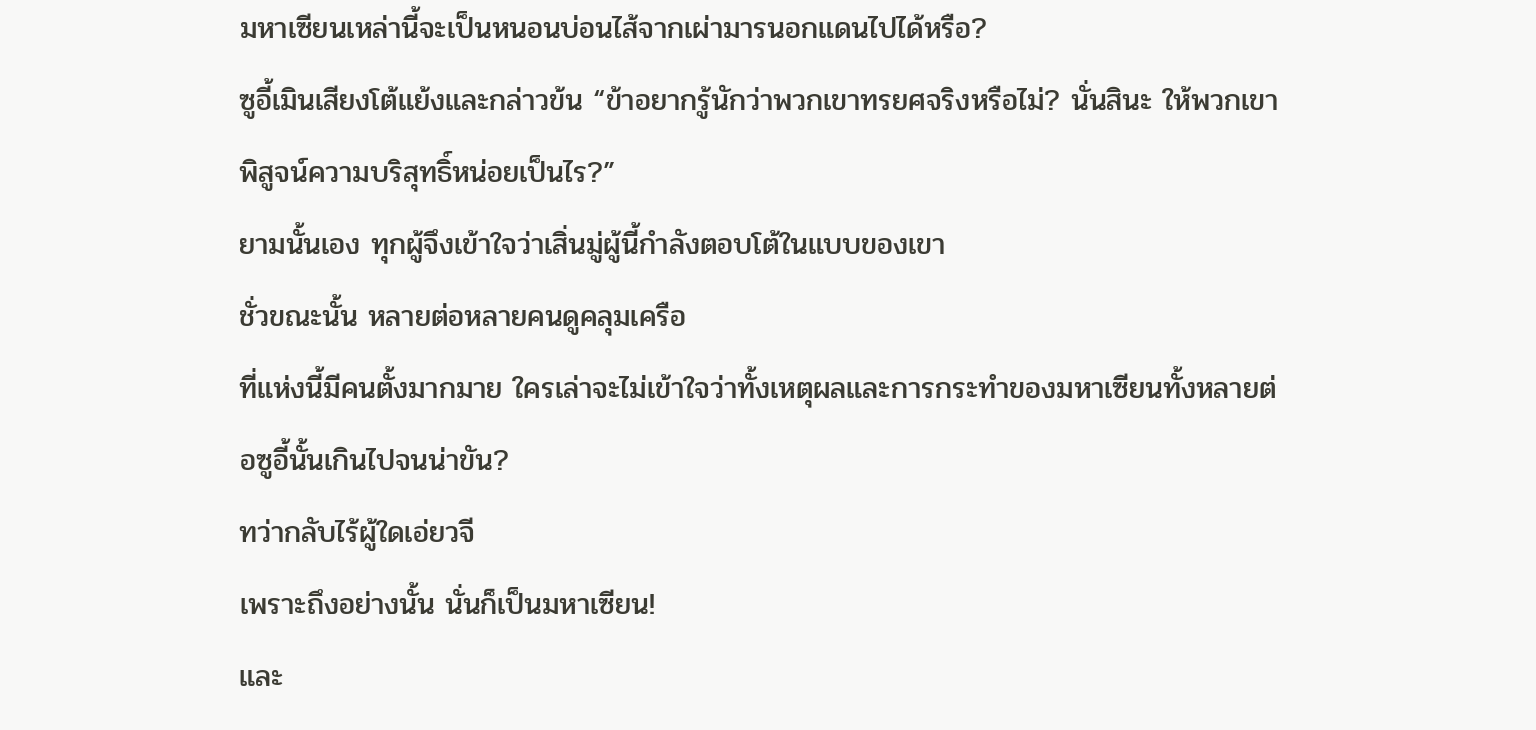มหาเซียนเหล่านี้จะเป็นหนอนบ่อนไส้จากเผ่ามารนอกแดนไปได้หรือ?
ซูอี้เมินเสียงโต้แย้งและกล่าวข้น “ข้าอยากรู้นักว่าพวกเขาทรยศจริงหรือไม่? นั่นสินะ ให้พวกเขาพิสูจน์ความบริสุทธิ์หน่อยเป็นไร?”
ยามนั้นเอง ทุกผู้จึงเข้าใจว่าเสิ่นมู่ผู้นี้กำลังตอบโต้ในแบบของเขา
ชั่วขณะนั้น หลายต่อหลายคนดูคลุมเครือ
ที่แห่งนี้มีคนตั้งมากมาย ใครเล่าจะไม่เข้าใจว่าทั้งเหตุผลและการกระทำของมหาเซียนทั้งหลายต่อซูอี้นั้นเกินไปจนน่าขัน?
ทว่ากลับไร้ผู้ใดเอ่ยวจี
เพราะถึงอย่างนั้น นั่นก็เป็นมหาเซียน!
และ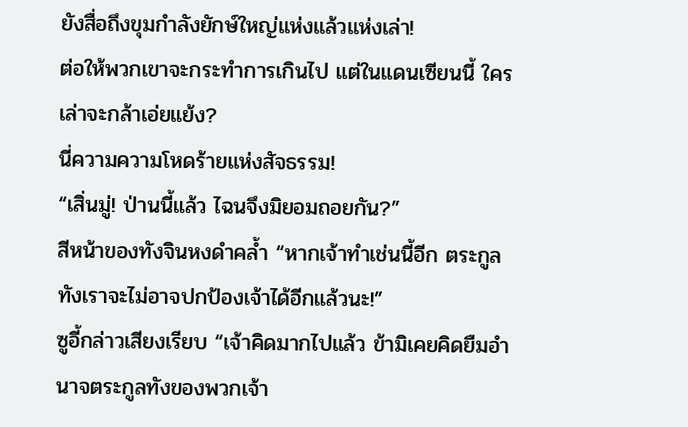ยังสื่อถึงขุมกำลังยักษ์ใหญ่แห่งแล้วแห่งเล่า!
ต่อให้พวกเขาจะกระทำการเกินไป แต่ในแดนเซียนนี้ ใครเล่าจะกล้าเอ่ยแย้ง?
นี่ความความโหดร้ายแห่งสัจธรรม!
“เสิ่นมู่! ป่านนี้แล้ว ไฉนจึงมิยอมถอยกัน?”
สีหน้าของทังจินหงดำคล้ำ “หากเจ้าทำเช่นนี้อีก ตระกูลทังเราจะไม่อาจปกป้องเจ้าได้อีกแล้วนะ!”
ซูอี้กล่าวเสียงเรียบ “เจ้าคิดมากไปแล้ว ข้ามิเคยคิดยืมอำนาจตระกูลทังของพวกเจ้า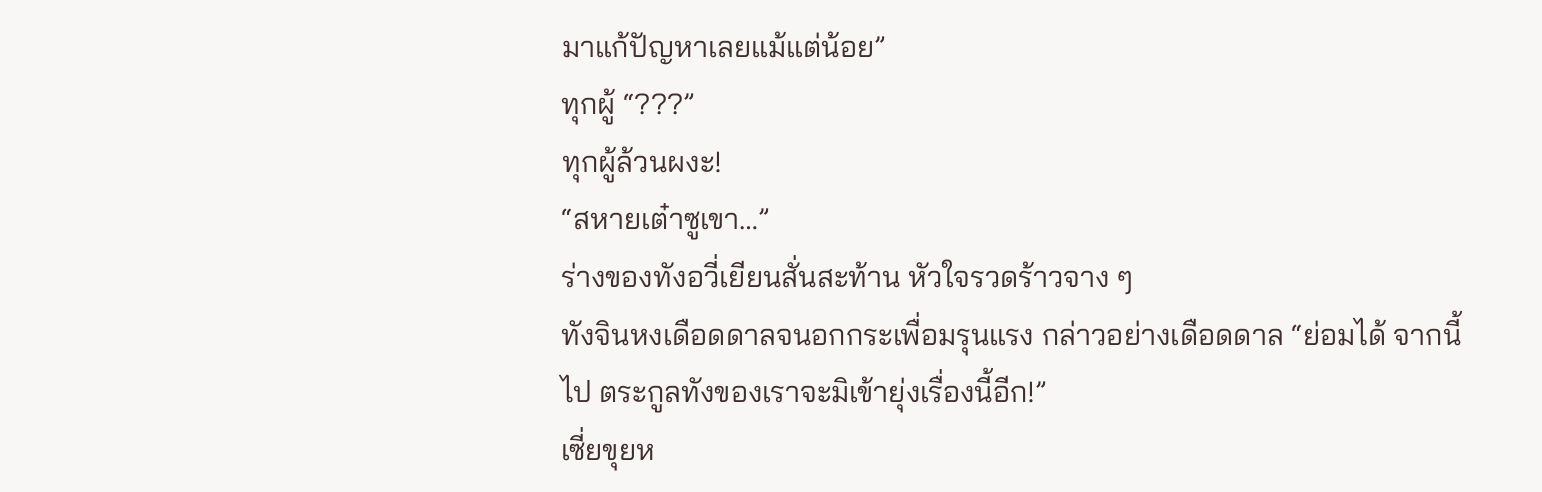มาแก้ปัญหาเลยแม้แต่น้อย”
ทุกผู้ “???”
ทุกผู้ล้วนผงะ!
“สหายเต๋าซูเขา…”
ร่างของทังอวี่เยียนสั่นสะท้าน หัวใจรวดร้าวจาง ๆ
ทังจินหงเดือดดาลจนอกกระเพื่อมรุนแรง กล่าวอย่างเดือดดาล “ย่อมได้ จากนี้ไป ตระกูลทังของเราจะมิเข้ายุ่งเรื่องนี้อีก!”
เซี่ยขุยห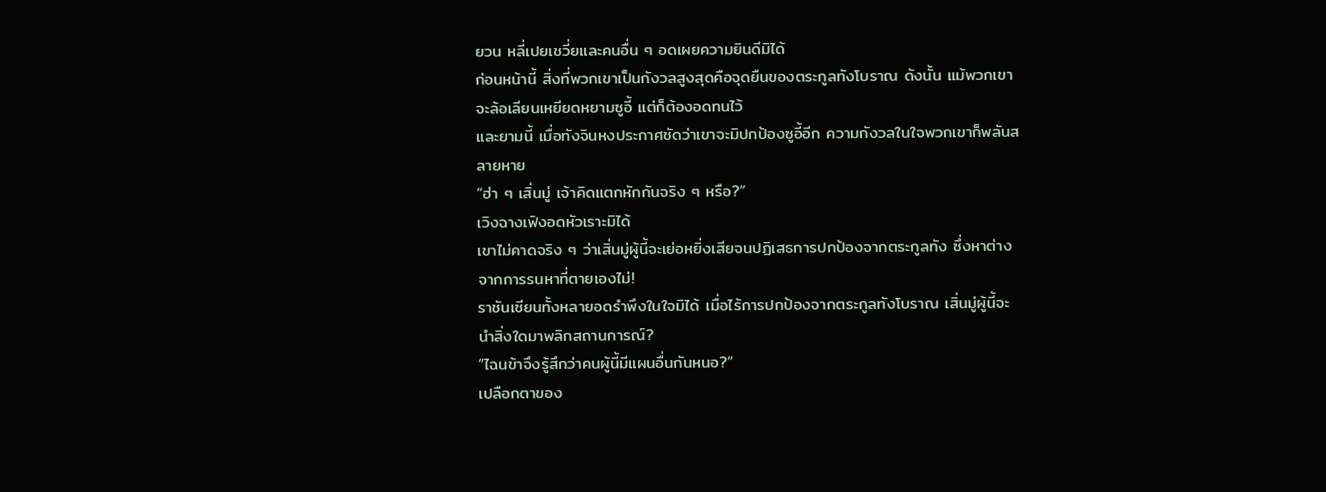ยวน หลี่เปยเชวี่ยและคนอื่น ๆ อดเผยความยินดีมิได้
ก่อนหน้านี้ สิ่งที่พวกเขาเป็นกังวลสูงสุดคือจุดยืนของตระกูลทังโบราณ ดังนั้น แม้พวกเขาจะล้อเลียนเหยียดหยามซูอี้ แต่ก็ต้องอดทนไว้
และยามนี้ เมื่อทังจินหงประกาศชัดว่าเขาจะมิปกป้องซูอี้อีก ความกังวลในใจพวกเขาก็พลันสลายหาย
“ฮ่า ๆ เสิ่นมู่ เจ้าคิดแตกหักกันจริง ๆ หรือ?”
เวิงฉางเฟิงอดหัวเราะมิได้
เขาไม่คาดจริง ๆ ว่าเสิ่นมู่ผู้นี้จะเย่อหยิ่งเสียจนปฏิเสธการปกป้องจากตระกูลทัง ซึ่งหาต่างจากการรนหาที่ตายเองไม่!
ราชันเซียนทั้งหลายอดรำพึงในใจมิได้ เมื่อไร้การปกป้องจากตระกูลทังโบราณ เสิ่นมู่ผู้นี้จะนำสิ่งใดมาพลิกสถานการณ์?
“ไฉนข้าจึงรู้สึกว่าคนผู้นี้มีแผนอื่นกันหนอ?”
เปลือกตาของ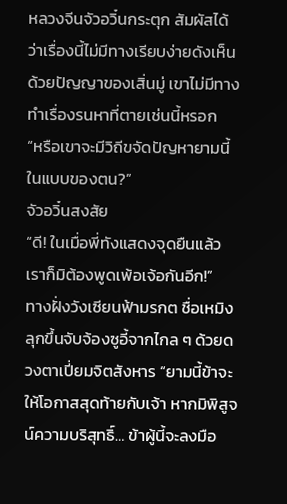หลวงจีนจัวอวิ๋นกระตุก สัมผัสได้ว่าเรื่องนี้ไม่มีทางเรียบง่ายดังเห็น ด้วยปัญญาของเสิ่นมู่ เขาไม่มีทางทำเรื่องรนหาที่ตายเช่นนี้หรอก
“หรือเขาจะมีวิถีขจัดปัญหายามนี้ในแบบของตน?”
จัวอวิ๋นสงสัย
“ดี! ในเมื่อพี่ทังแสดงจุดยืนแล้ว เราก็มิต้องพูดเพ้อเจ้อกันอีก!”
ทางฝั่งวังเซียนฟ้ามรกต ชื่อเหมิงลุกขึ้นจับจ้องซูอี้จากไกล ๆ ด้วยดวงตาเปี่ยมจิตสังหาร “ยามนี้ข้าจะให้โอกาสสุดท้ายกับเจ้า หากมิพิสูจน์ความบริสุทธิ์… ข้าผู้นี้จะลงมือ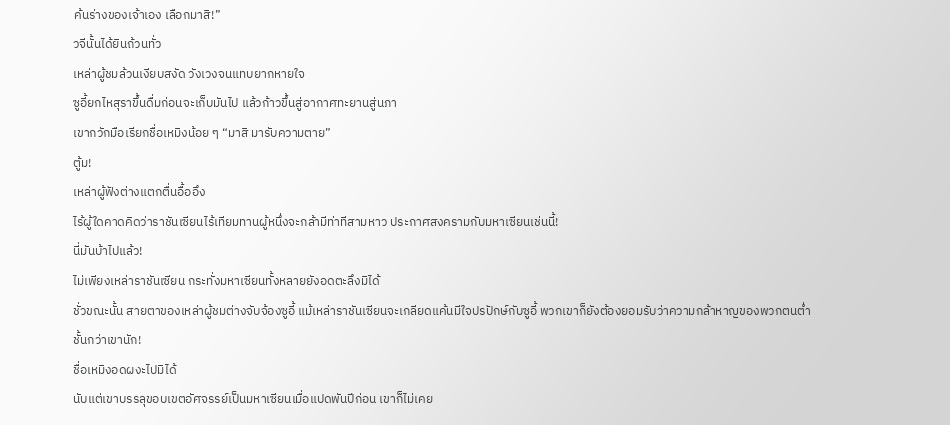ค้นร่างของเจ้าเอง เลือกมาสิ!”
วจีนั้นได้ยินถ้วนทั่ว
เหล่าผู้ชมล้วนเงียบสงัด วังเวงจนแทบยากหายใจ
ซูอี้ยกไหสุราขึ้นดื่มก่อนจะเก็บมันไป แล้วก้าวขึ้นสู่อากาศทะยานสู่นภา
เขากวักมือเรียกชื่อเหมิงน้อย ๆ “มาสิ มารับความตาย”
ตู้ม!
เหล่าผู้ฟังต่างแตกตื่นอื้ออึง
ไร้ผู้ใดคาดคิดว่าราชันเซียนไร้เทียมทานผู้หนึ่งจะกล้ามีท่าทีสามหาว ประกาศสงครามกับมหาเซียนเช่นนี้!
นี่มันบ้าไปแล้ว!
ไม่เพียงเหล่าราชันเซียน กระทั่งมหาเซียนทั้งหลายยังอดตะลึงมิได้
ชั่วขณะนั้น สายตาของเหล่าผู้ชมต่างจับจ้องซูอี้ แม้เหล่าราชันเซียนจะเกลียดแค้นมีใจปรปักษ์กับซูอี้ พวกเขาก็ยังต้องยอมรับว่าความกล้าหาญของพวกตนต่ำชั้นกว่าเขานัก!
ชื่อเหมิงอดผงะไปมิได้
นับแต่เขาบรรลุขอบเขตอัศจรรย์เป็นมหาเซียนเมื่อแปดพันปีก่อน เขาก็ไม่เคย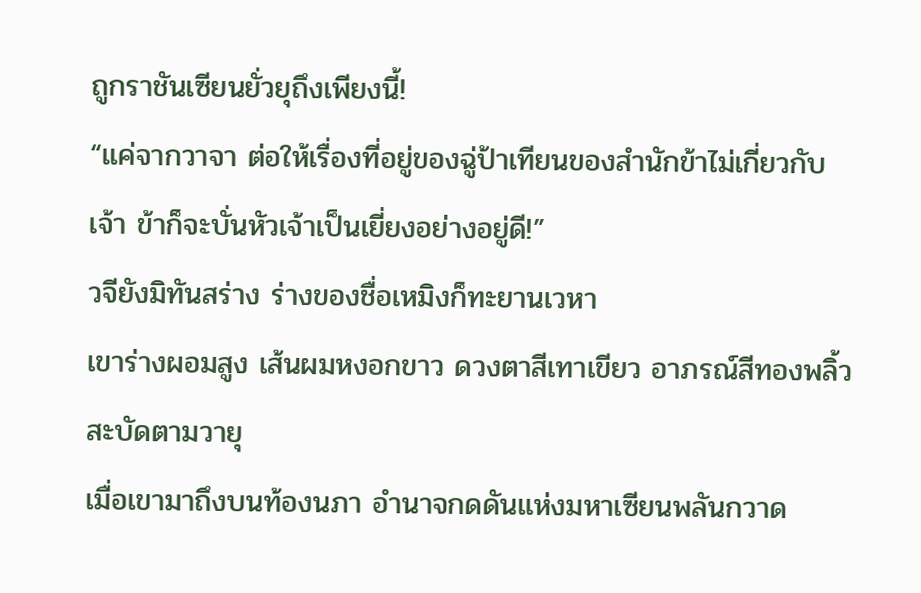ถูกราชันเซียนยั่วยุถึงเพียงนี้!
“แค่จากวาจา ต่อให้เรื่องที่อยู่ของฉู่ป้าเทียนของสำนักข้าไม่เกี่ยวกับเจ้า ข้าก็จะบั่นหัวเจ้าเป็นเยี่ยงอย่างอยู่ดี!”
วจียังมิทันสร่าง ร่างของชื่อเหมิงก็ทะยานเวหา
เขาร่างผอมสูง เส้นผมหงอกขาว ดวงตาสีเทาเขียว อาภรณ์สีทองพลิ้วสะบัดตามวายุ
เมื่อเขามาถึงบนท้องนภา อำนาจกดดันแห่งมหาเซียนพลันกวาด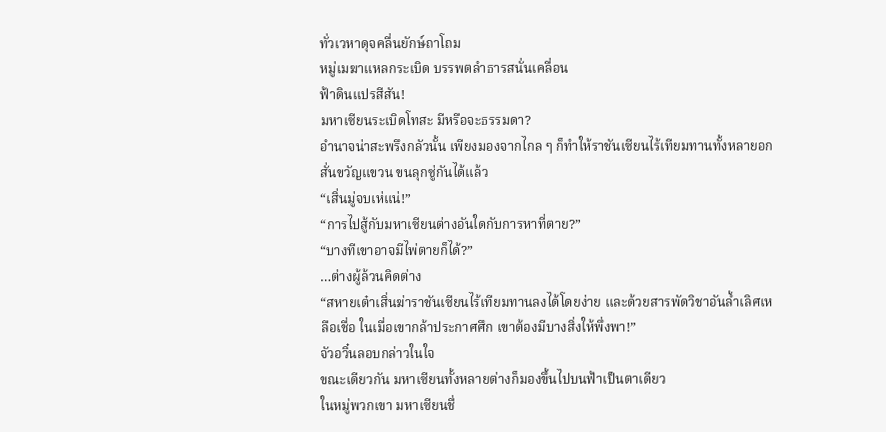ทั่วเวหาดุจคลื่นยักษ์ถาโถม
หมู่เมฆาแหลกระเบิด บรรพตลำธารสนั่นเคลื่อน
ฟ้าดินแปรสีสัน!
มหาเซียนระเบิดโทสะ มีหรือจะธรรมดา?
อำนาจน่าสะพรึงกลัวนั้น เพียงมองจากไกล ๆ ก็ทำให้ราชันเซียนไร้เทียมทานทั้งหลายอกสั่นขวัญแขวน ขนลุกซู่กันได้แล้ว
“เสิ่นมู่จบเห่แน่!”
“การไปสู้กับมหาเซียนต่างอันใดกับการหาที่ตาย?”
“บางทีเขาอาจมีไพ่ตายก็ได้?”
…ต่างผู้ล้วนคิดต่าง
“สหายเต๋าเสิ่นฆ่าราชันเซียนไร้เทียมทานลงได้โดยง่าย และด้วยสารพัดวิชาอันล้ำเลิศเหลือเชื่อ ในเมื่อเขากล้าประกาศศึก เขาต้องมีบางสิ่งให้พึ่งพา!”
จัวอวิ๋นลอบกล่าวในใจ
ขณะเดียวกัน มหาเซียนทั้งหลายต่างก็มองขึ้นไปบนฟ้าเป็นตาเดียว
ในหมู่พวกเขา มหาเซียนชื่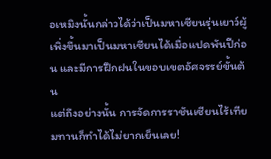อเหมิงนั้นกล่าวได้ว่าเป็นมหาเซียนรุ่นเยาว์ผู้เพิ่งขึ้นมาเป็นมหาเซียนได้เมื่อแปดพันปีก่อน และมีการฝึกฝนในขอบเขตอัศจรรย์ขั้นต้น
แต่ถึงอย่างนั้น การจัดการราชันเซียนไร้เทียมทานก็ทำได้ไม่ยากเย็นเลย!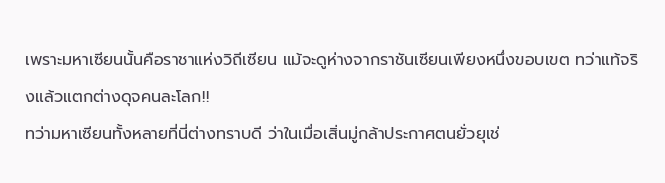เพราะมหาเซียนนั้นคือราชาแห่งวิถีเซียน แม้จะดูห่างจากราชันเซียนเพียงหนึ่งขอบเขต ทว่าแท้จริงแล้วแตกต่างดุจคนละโลก!!
ทว่ามหาเซียนทั้งหลายที่นี่ต่างทราบดี ว่าในเมื่อเสิ่นมู่กล้าประกาศตนยั่วยุเช่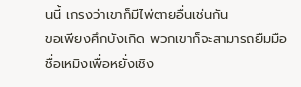นนี้ เกรงว่าเขาก็มีไพ่ตายอื่นเช่นกัน
ขอเพียงศึกบังเกิด พวกเขาก็จะสามารถยืมมือชื่อเหมิงเพื่อหยั่งเชิง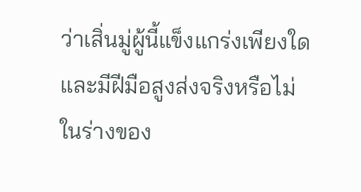ว่าเสิ่นมู่ผู้นี้แข็งแกร่งเพียงใด และมีฝีมือสูงส่งจริงหรือไม่
ในร่างของ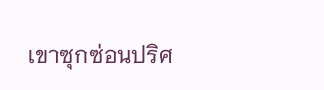เขาซุกซ่อนปริศ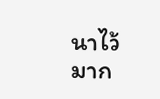นาไว้มาก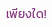เพียงใด!